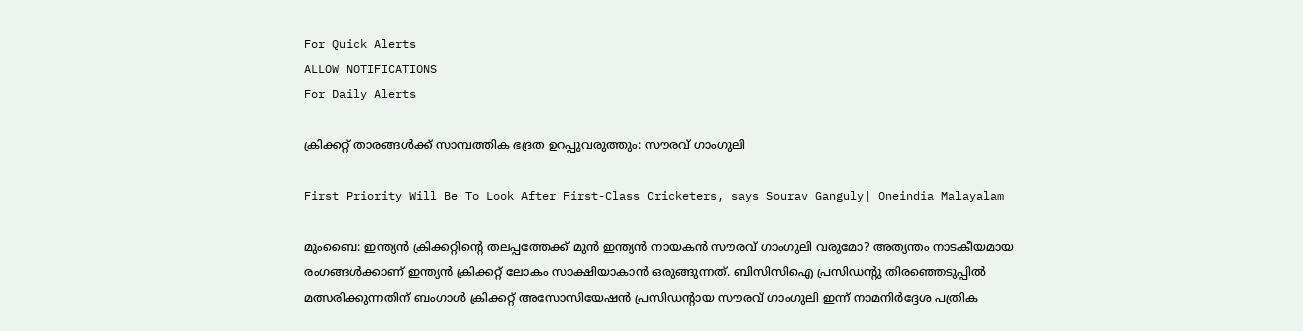For Quick Alerts
ALLOW NOTIFICATIONS
For Daily Alerts

ക്രിക്കറ്റ് താരങ്ങള്‍ക്ക് സാമ്പത്തിക ഭദ്രത ഉറപ്പുവരുത്തും: സൗരവ് ഗാംഗുലി

First Priority Will Be To Look After First-Class Cricketers, says Sourav Ganguly| Oneindia Malayalam

മുംബൈ: ഇന്ത്യന്‍ ക്രിക്കറ്റിന്റെ തലപ്പത്തേക്ക് മുന്‍ ഇന്ത്യന്‍ നായകന്‍ സൗരവ് ഗാംഗുലി വരുമോ? അത്യന്തം നാടകീയമായ രംഗങ്ങള്‍ക്കാണ് ഇന്ത്യന്‍ ക്രിക്കറ്റ് ലോകം സാക്ഷിയാകാന്‍ ഒരുങ്ങുന്നത്. ബിസിസിഐ പ്രസിഡന്റു തിരഞ്ഞെടുപ്പില്‍ മത്സരിക്കുന്നതിന് ബംഗാള്‍ ക്രിക്കറ്റ് അസോസിയേഷന്‍ പ്രസിഡന്റായ സൗരവ് ഗാംഗുലി ഇന്ന് നാമനിര്‍ദ്ദേശ പത്രിക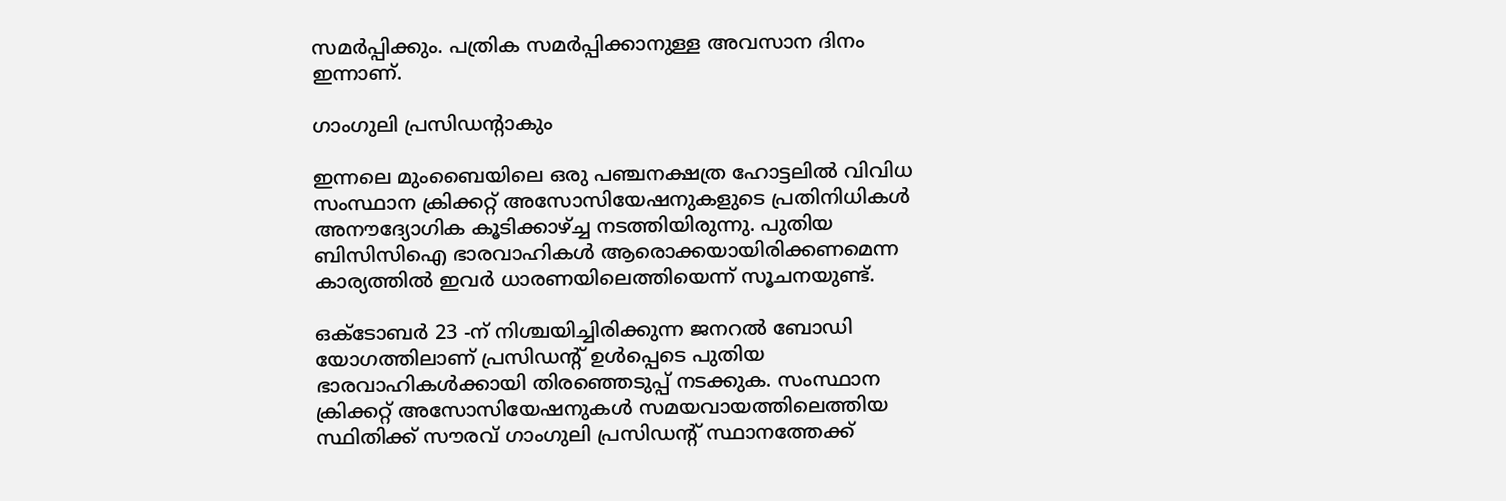സമര്‍പ്പിക്കും. പത്രിക സമര്‍പ്പിക്കാനുള്ള അവസാന ദിനം ഇന്നാണ്.

ഗാംഗുലി പ്രസിഡന്റാകും

ഇന്നലെ മുംബൈയിലെ ഒരു പഞ്ചനക്ഷത്ര ഹോട്ടലില്‍ വിവിധ സംസ്ഥാന ക്രിക്കറ്റ് അസോസിയേഷനുകളുടെ പ്രതിനിധികള്‍ അനൗദ്യോഗിക കൂടിക്കാഴ്ച്ച നടത്തിയിരുന്നു. പുതിയ ബിസിസിഐ ഭാരവാഹികള്‍ ആരൊക്കയായിരിക്കണമെന്ന കാര്യത്തില്‍ ഇവര്‍ ധാരണയിലെത്തിയെന്ന് സൂചനയുണ്ട്.

ഒക്ടോബര്‍ 23 -ന് നിശ്ചയിച്ചിരിക്കുന്ന ജനറല്‍ ബോഡി യോഗത്തിലാണ് പ്രസിഡന്റ് ഉള്‍പ്പെടെ പുതിയ ഭാരവാഹികള്‍ക്കായി തിരഞ്ഞെടുപ്പ് നടക്കുക. സംസ്ഥാന ക്രിക്കറ്റ് അസോസിയേഷനുകള്‍ സമയവായത്തിലെത്തിയ സ്ഥിതിക്ക് സൗരവ് ഗാംഗുലി പ്രസിഡന്റ് സ്ഥാനത്തേക്ക്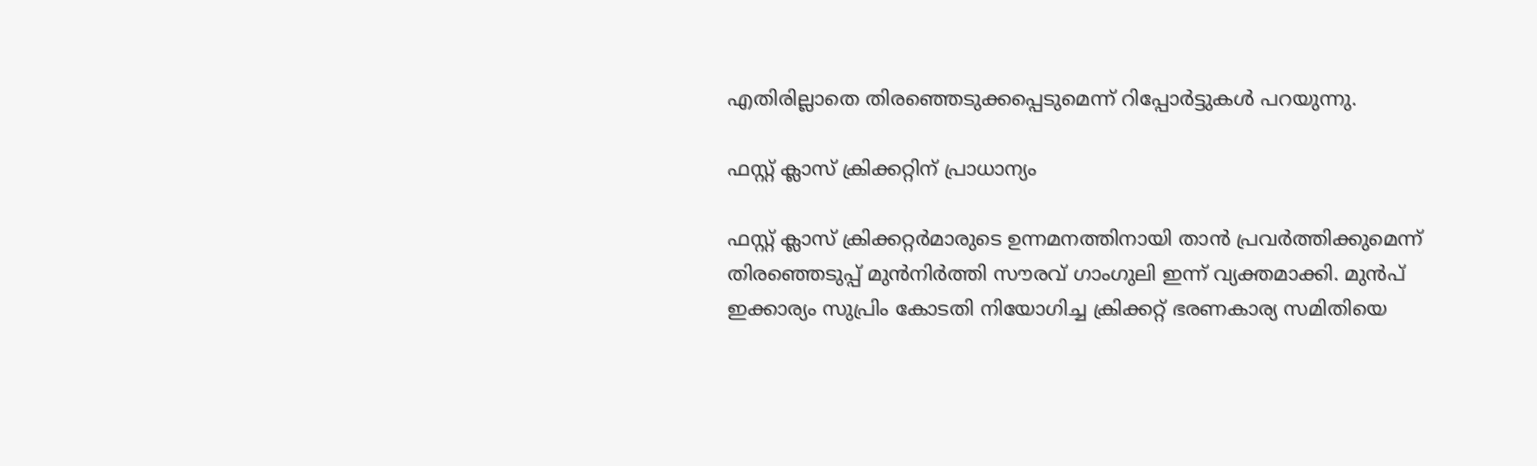എതിരില്ലാതെ തിരഞ്ഞെടുക്കപ്പെടുമെന്ന് റിപ്പോര്‍ട്ടുകള്‍ പറയുന്നു.

ഫസ്റ്റ് ക്ലാസ് ക്രിക്കറ്റിന് പ്രാധാന്യം

ഫസ്റ്റ് ക്ലാസ് ക്രിക്കറ്റര്‍മാരുടെ ഉന്നമനത്തിനായി താന്‍ പ്രവര്‍ത്തിക്കുമെന്ന് തിരഞ്ഞെടുപ്പ് മുന്‍നിര്‍ത്തി സൗരവ് ഗാംഗുലി ഇന്ന് വ്യക്തമാക്കി. മുന്‍പ് ഇക്കാര്യം സുപ്രിം കോടതി നിയോഗിച്ച ക്രിക്കറ്റ് ഭരണകാര്യ സമിതിയെ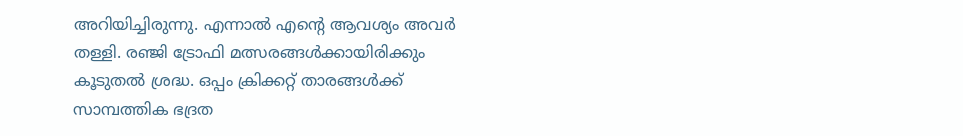അറിയിച്ചിരുന്നു. എന്നാല്‍ എന്റെ ആവശ്യം അവര്‍ തള്ളി. രഞ്ജി ട്രോഫി മത്സരങ്ങള്‍ക്കായിരിക്കും കൂടുതല്‍ ശ്രദ്ധ. ഒപ്പം ക്രിക്കറ്റ് താരങ്ങള്‍ക്ക് സാമ്പത്തിക ഭദ്രത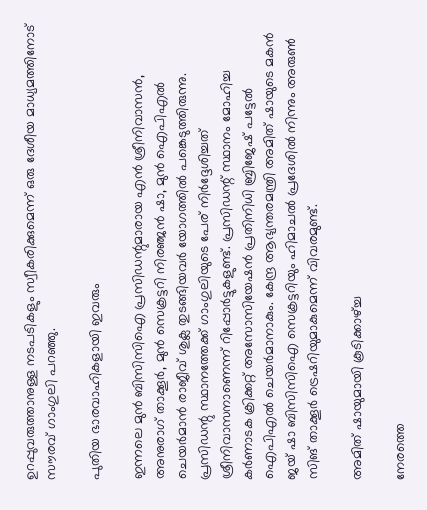ഉറപ്പുവരുത്താനുള്ള നടപടികളും സ്വീകരിക്കുമെന്ന് ഒരു ദേശീയ മാധ്യമത്തിനോട് സൗരവ് ഗാംഗുലി പറഞ്ഞു.

പുതിയ ഭാരവാഹികളായി ഇവരും

ഇന്നലെ മുന്‍ ബിസിസിഐ പ്രസിഡന്റുമാരായ എന്‍ ശ്രീനിവാസന്‍, അനുരാഗ് താക്കൂര്‍, മുന്‍ സെക്രട്ടറി നിരഞ്ജന്‍ ഷാ, മുന്‍ ഐപിഎല്‍ ചെയര്‍മാന്‍ രാജീവ് ശുക്ല തുടങ്ങിയവര്‍ യോഗത്തില്‍ പങ്കെടുത്തിരുന്നു. പ്രസിഡന്റു സ്ഥാനത്തേക്ക് ഗാംഗുലിയുടെ പേര് നിര്‍ദ്ദേശിച്ചത് ശ്രീനിവാസനാണെന്ന് റിപ്പോര്‍ട്ടുകളുണ്ട്. പ്രസിഡന്റ് സ്ഥാനം മോഹിച്ച കര്‍ണാടക ക്രിക്കറ്റ് അസോസിയേഷന്‍ പ്രതിനിധി ബ്രിജേഷ് പട്ടേല്‍ ഐപിഎല്‍ ചെയര്‍മാനാകും. കേന്ദ്ര ആഭ്യന്തരമന്ത്രി അമിത് ഷായുടെ മകന്‍ ജയ് ഷാ ബിസിസിഐ സെക്രട്ടറിയും ഹിമാചല്‍ പ്രദേശില്‍ നിന്നും അരുണ്‍ സിങ് താക്കൂര്‍ ട്രെഷറിയുമാകുമെന്ന് വിവരമുണ്ട്.

അമിത് ഷായുമായി കൂടിക്കാഴ്ച്ച

നേരത്തെ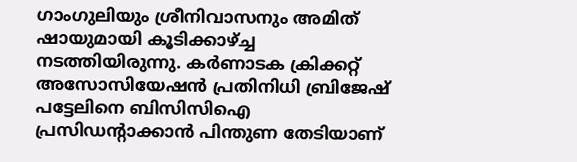ഗാംഗുലിയും ശ്രീനിവാസനും അമിത് ഷായുമായി കൂടിക്കാഴ്ച്ച നടത്തിയിരുന്നു. കര്‍ണാടക ക്രിക്കറ്റ് അസോസിയേഷന്‍ പ്രതിനിധി ബ്രിജേഷ് പട്ടേലിനെ ബിസിസിഐ പ്രസിഡന്റാക്കാന്‍ പിന്തുണ തേടിയാണ്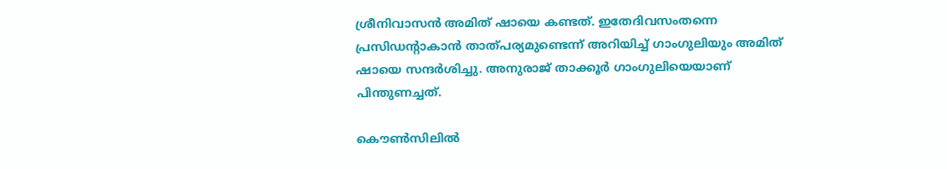ശ്രീനിവാസന്‍ അമിത് ഷായെ കണ്ടത്. ഇതേദിവസംതന്നെ പ്രസിഡന്റാകാന്‍ താത്പര്യമുണ്ടെന്ന് അറിയിച്ച് ഗാംഗുലിയും അമിത് ഷായെ സന്ദര്‍ശിച്ചു. അനുരാജ് താക്കൂര്‍ ഗാംഗുലിയെയാണ് പിന്തുണച്ചത്.

കൌൺസിലിൽ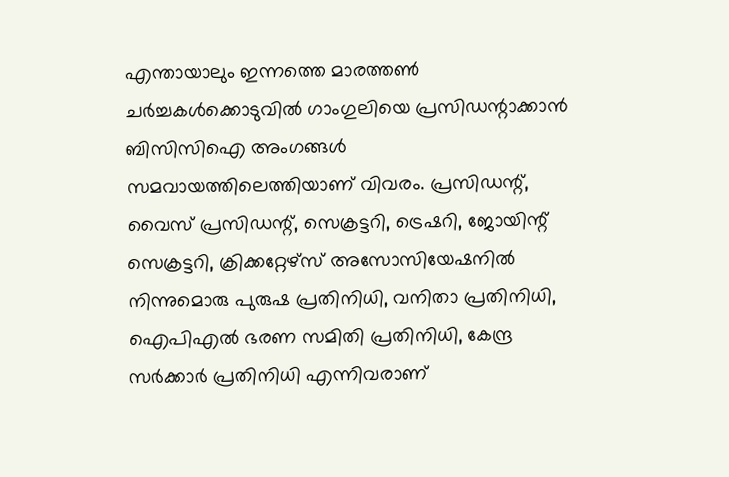എന്തായാലും ഇന്നത്തെ മാരത്തണ്‍ ചര്‍ച്ചകള്‍ക്കൊടുവില്‍ ഗാംഗുലിയെ പ്രസിഡന്റാക്കാന്‍ ബിസിസിഐ അംഗങ്ങള്‍ സമവായത്തിലെത്തിയാണ് വിവരം. പ്രസിഡന്റ്, വൈസ് പ്രസിഡന്റ്, സെക്രട്ടറി, ട്രെഷറി, ജോയിന്റ് സെക്രട്ടറി, ക്രിക്കറ്റേഴ്‌സ് അസോസിയേഷനില്‍ നിന്നുമൊരു പുരുഷ പ്രതിനിധി, വനിതാ പ്രതിനിധി, ഐപിഎല്‍ ഭരണ സമിതി പ്രതിനിധി, കേന്ദ്ര സര്‍ക്കാര്‍ പ്രതിനിധി എന്നിവരാണ്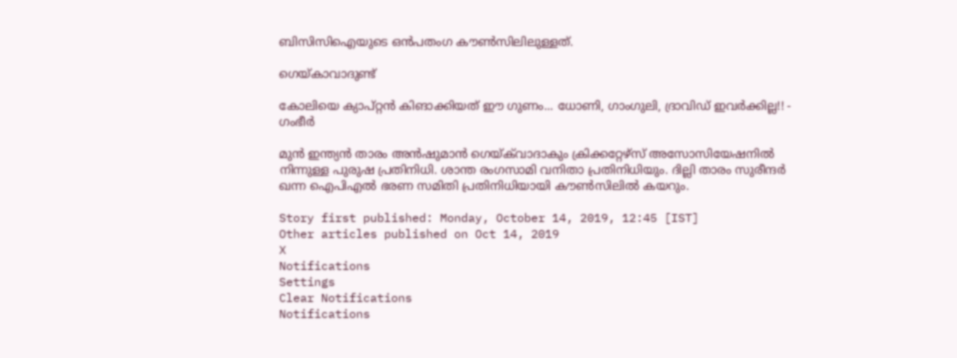ബിസിസിഐയുടെ ഒന്‍പതംഗ കൗണ്‍സിലിലുള്ളത്.

ഗെയ്കാവാദുണ്ട്

കോലിയെ ക്യാപ്റ്റന്‍ കിങാക്കിയത് ഈ ഗുണം... ധോണി, ഗാംഗുലി, ദ്രാവിഡ് ഇവര്‍ക്കില്ല!! - ഗംഭീര്‍

മുന്‍ ഇന്ത്യന്‍ താരം അന്‍ഷുമാന്‍ ഗെയ്ക്‌വാദാകും ക്രിക്കറ്റേഴ്‌സ് അസോസിയേഷനില്‍ നിന്നുള്ള പുരുഷ പ്രതിനിധി. ശാന്ത രംഗസാമി വനിതാ പ്രതിനിധിയും. ദില്ലി താരം സുരീന്ദര്‍ ഖന്ന ഐപിഎല്‍ ഭരണ സമിതി പ്രതിനിധിയായി കൗണ്‍സിലില്‍ കയറും.

Story first published: Monday, October 14, 2019, 12:45 [IST]
Other articles published on Oct 14, 2019
X
Notifications
Settings
Clear Notifications
Notifications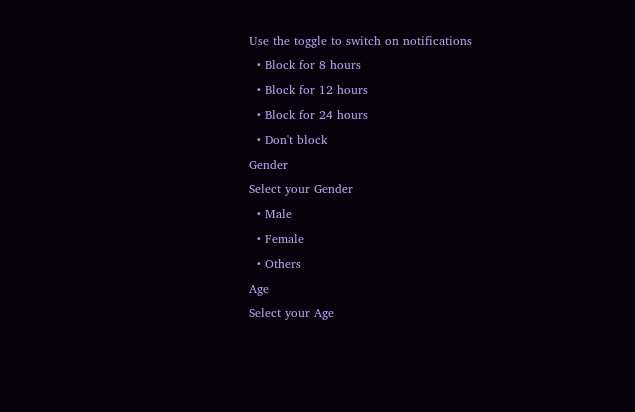Use the toggle to switch on notifications
  • Block for 8 hours
  • Block for 12 hours
  • Block for 24 hours
  • Don't block
Gender
Select your Gender
  • Male
  • Female
  • Others
Age
Select your Age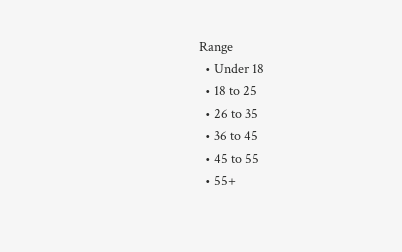Range
  • Under 18
  • 18 to 25
  • 26 to 35
  • 36 to 45
  • 45 to 55
  • 55+